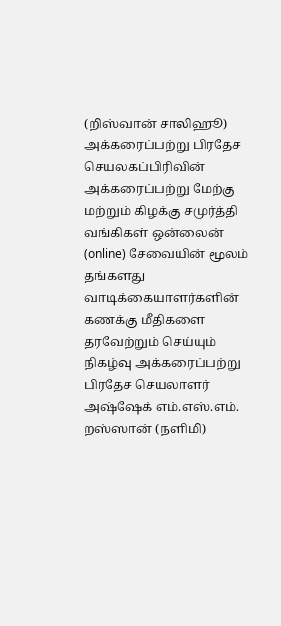(றிஸ்வான் சாலிஹூ)
அக்கரைப்பற்று பிரதேச செயலகப்பிரிவின் அக்கரைப்பற்று மேற்கு மற்றும் கிழக்கு சமுர்த்தி வங்கிகள் ஒன்லைன் (online) சேவையின் மூலம் தங்களது வாடிக்கையாளர்களின் கணக்கு மீதிகளை தரவேற்றும் செய்யும் நிகழ்வு அக்கரைப்பற்று பிரதேச செயலாளர் அஷ்ஷேக் எம்.எஸ்.எம். றஸ்ஸான் (நளிமி)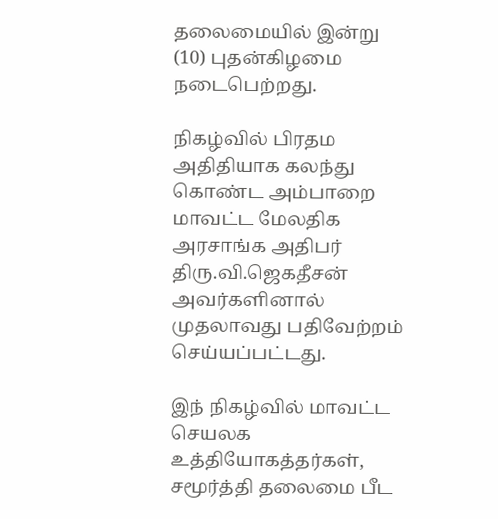தலைமையில் இன்று (10) புதன்கிழமை நடைபெற்றது.

நிகழ்வில் பிரதம அதிதியாக கலந்து கொண்ட அம்பாறை மாவட்ட மேலதிக அரசாங்க அதிபர் திரு.வி.ஜெகதீசன் அவர்களினால் முதலாவது பதிவேற்றம் செய்யப்பட்டது.

இந் நிகழ்வில் மாவட்ட செயலக உத்தியோகத்தர்கள், சமூர்த்தி தலைமை பீட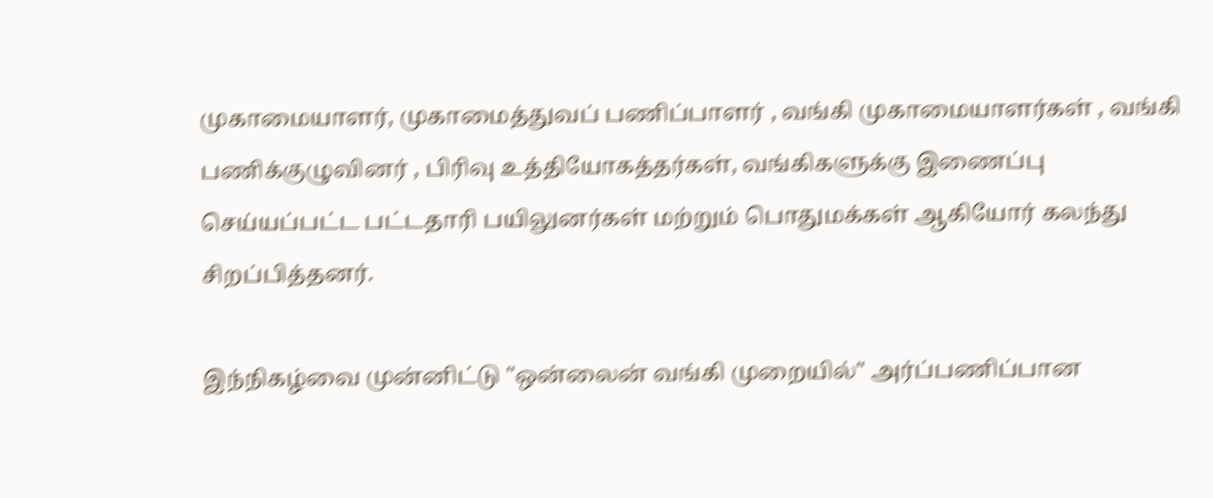முகாமையாளர், முகாமைத்துவப் பணிப்பாளர் , வங்கி முகாமையாளர்கள் , வங்கி பணிக்குழுவினர் , பிரிவு உத்தியோகத்தர்கள், வங்கிகளுக்கு இணைப்பு செய்யப்பட்ட பட்டதாரி பயிலுனர்கள் மற்றும் பொதுமக்கள் ஆகியோர் கலந்து சிறப்பித்தனர்.

இந்நிகழ்வை முன்னிட்டு "ஒன்லைன் வங்கி முறையில்" அர்ப்பணிப்பான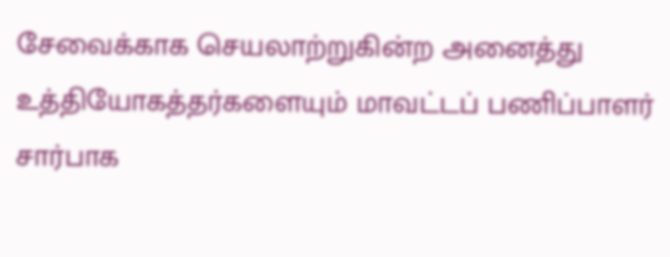சேவைக்காக செயலாற்றுகின்ற அனைத்து உத்தியோகத்தர்களையும் மாவட்டப் பணிப்பாளர் சார்பாக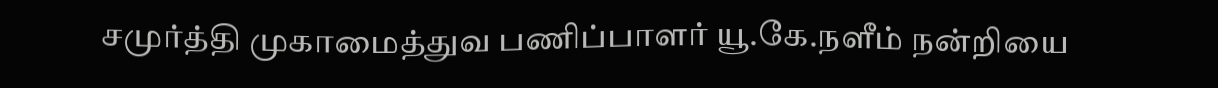சமுர்த்தி முகாமைத்துவ பணிப்பாளர் யூ.கே.நளீம் நன்றியை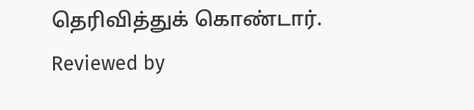தெரிவித்துக் கொண்டார்.
Reviewed by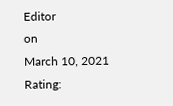Editor
on
March 10, 2021
Rating: